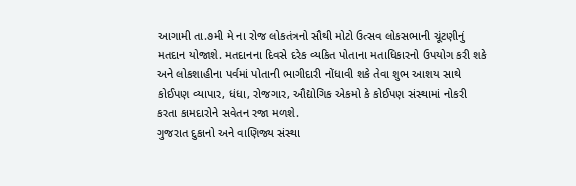આગામી તા.૭મી મે ના રોજ લોકતંત્રનો સૌથી મોટો ઉત્સવ લોકસભાની ચૂંટણીનું મતદાન યોજાશે. મતદાનના દિવસે દરેક વ્યકિત પોતાના મતાધિકારનો ઉપયોગ કરી શકે અને લોકશાહીના પર્વમાં પોતાની ભાગીદારી નોંધાવી શકે તેવા શુભ આશય સાથે કોઈપણ વ્યાપાર, ધંધા, રોજગાર, ઔદ્યોગિક એકમો કે કોઈપણ સંસ્થામાં નોકરી કરતા કામદારોને સવેતન રજા મળશે.
ગુજરાત દુકાનો અને વાણિજ્ય સંસ્થા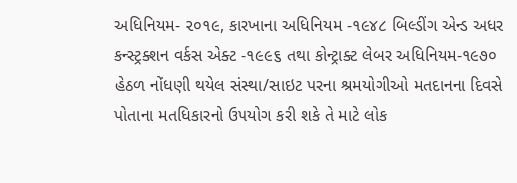અધિનિયમ- ૨૦૧૯, કારખાના અધિનિયમ -૧૯૪૮ બિલ્ડીંગ એન્ડ અધર કન્સ્ટ્રક્શન વર્કસ એક્ટ -૧૯૯૬ તથા કોન્ટ્રાક્ટ લેબર અધિનિયમ-૧૯૭૦ હેઠળ નોંધણી થયેલ સંસ્થા/સાઇટ પરના શ્રમયોગીઓ મતદાનના દિવસે પોતાના મતધિકારનો ઉપયોગ કરી શકે તે માટે લોક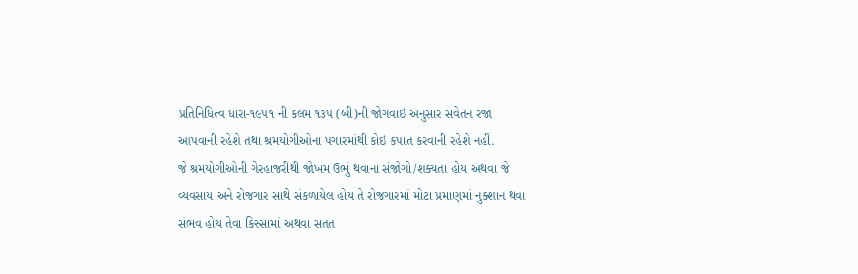પ્રતિનિધિત્વ ધારા-૧૯૫૧ ની કલમ ૧૩૫ (બી)ની જોગવાઇ અનુસાર સવેતન રજા આપવાની રહેશે તથા શ્રમયોગીઓના પગારમાંથી કોઇ કપાત કરવાની રહેશે નહીં.
જે શ્રમયોગીઓની ગેરહાજરીથી જોખમ ઉભું થવાના સંજોગો/શક્યતા હોય અથવા જે વ્યવસાય અને રોજગાર સાથે સંકળાયેલ હોય તે રોજગારમાં મોટા પ્રમાણમાં નુક્શાન થવા સંભવ હોય તેવા કિસ્સામાં અથવા સતત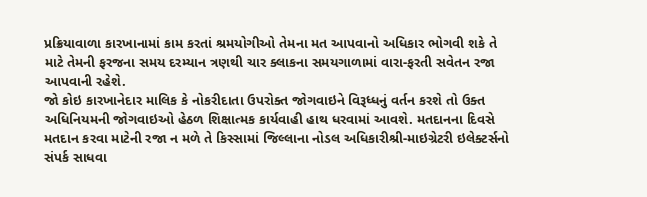પ્રક્રિયાવાળા કારખાનામાં કામ કરતાં શ્રમયોગીઓ તેમના મત આપવાનો અધિકાર ભોગવી શકે તે માટે તેમની ફરજના સમય દરમ્યાન ત્રણથી ચાર ક્લાકના સમયગાળામાં વારા-ફરતી સવેતન રજા આપવાની રહેશે.
જો કોઇ કારખાનેદાર માલિક કે નોકરીદાતા ઉપરોક્ત જોગવાઇને વિરૂધ્ધનું વર્તન કરશે તો ઉક્ત અધિનિયમની જોગવાઇઓ હેઠળ શિક્ષાત્મક કાર્યવાહી હાથ ધરવામાં આવશે. મતદાનના દિવસે મતદાન કરવા માટેની રજા ન મળે તે કિસ્સામાં જિલ્લાના નોડલ અધિકારીશ્રી-માઇગ્રેટરી ઇલેક્ટર્સનો સંપર્ક સાધવા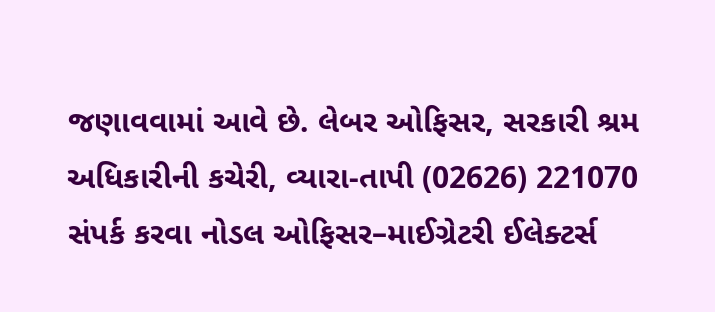જણાવવામાં આવે છે. લેબર ઓફિસર, સરકારી શ્રમ અધિકારીની કચેરી, વ્યારા-તાપી (02626) 221070 સંપર્ક કરવા નોડલ ઓફિસર–માઈગ્રેટરી ઈલેક્ટર્સ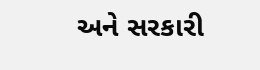અને સરકારી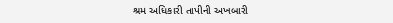શ્રમ અધિકારી તાપીની અખબારી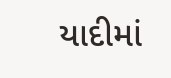યાદીમાં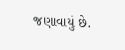જણાવાયું છે.